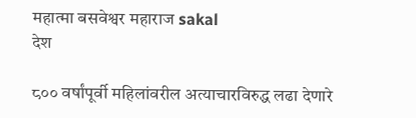महात्मा बसवेश्वर महाराज sakal
देश

८०० वर्षांपूर्वी महिलांवरील अत्याचारविरुद्ध लढा देणारे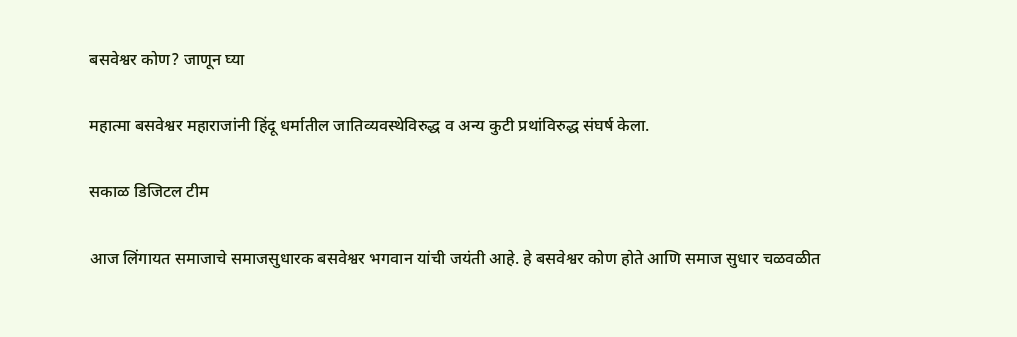बसवेश्वर कोण? जाणून घ्या

महात्मा बसवेश्वर महाराजांनी हिंदू धर्मातील जातिव्यवस्थेविरुद्ध व अन्य कुटी प्रथांविरुद्ध संघर्ष केला.

सकाळ डिजिटल टीम

आज लिंगायत समाजाचे समाजसुधारक बसवेश्वर भगवान यांची जयंती आहे. हे बसवेश्वर कोण होते आणि समाज सुधार चळवळीत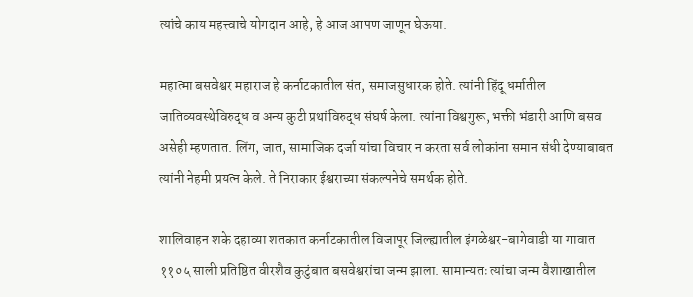त्यांचे काय महत्त्वाचे योगदान आहे, हे आज आपण जाणून घेऊया.

महात्मा बसवेश्वर महाराज हे कर्नाटकातील संत, समाजसुधारक होते. त्यांनी हिंदू धर्मातील जातिव्यवस्थेविरुद्ध व अन्य कुटी प्रथांविरुद्ध संघर्ष केला. त्यांना विश्वगुरू, भक्ती भंडारी आणि बसव असेही म्हणतात. लिंग, जात, सामाजिक दर्जा यांचा विचार न करता सर्व लोकांना समान संधी देण्याबाबत त्यांनी नेहमी प्रयत्न केले. ते निराकार ईश्वराच्या संकल्पनेचे समर्थक होते.

शालिवाहन शके दहाव्या शतकात कर्नाटकातील विजापूर जिल्ह्यातील इंगळेश्वर-बागेवाडी या गावात ११०५ साली प्रतिष्ठित वीरशैव कुटुंबात बसवेश्वरांचा जन्म झाला. सामान्यतः त्यांचा जन्म वैशाखातील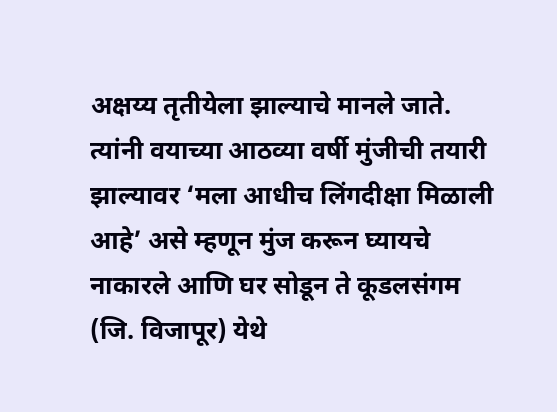अक्षय्य तृतीयेला झाल्याचे मानले जाते. त्यांनी वयाच्या आठव्या वर्षी मुंजीची तयारी झाल्यावर ‘मला आधीच लिंगदीक्षा मिळाली आहे’ असे म्हणून मुंज करून घ्यायचे नाकारले आणि घर सोडून ते कूडलसंगम (जि. विजापूर) येथे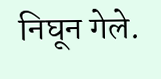निघून गेले.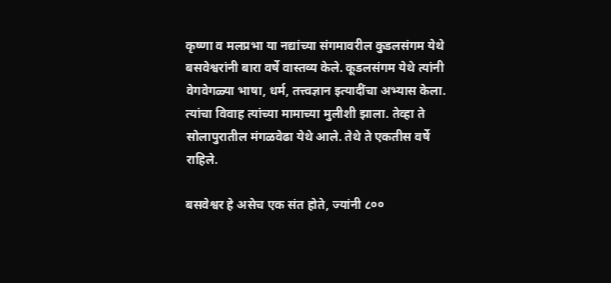कृष्णा व मलप्रभा या नद्यांच्या संगमावरील कुडलसंगम येथे बसवेश्वरांनी बारा वर्षे वास्तव्य केले. कूडलसंगम येथे त्यांनी वेगवेगळ्या भाषा, धर्म, तत्त्वज्ञान इत्यादींचा अभ्यास केला. त्यांचा विवाह त्यांच्या मामाच्या मुलीशी झाला. तेव्हा ते सोलापुरातील मंगळवेढा येथे आले. तेथे ते एकतीस वर्षे राहिले.

बसवेश्वर हे असेच एक संत होते, ज्यांनी ८००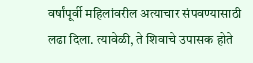वर्षांपूर्वी महिलांवरील अत्याचार संपवण्यासाठी लढा दिला. त्यावेळी, ते शिवाचे उपासक होते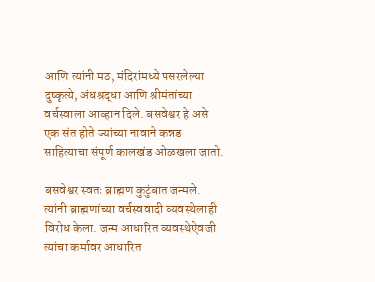आणि त्यांनी मठ, मंदिरांमध्ये पसरलेल्या दुष्कृत्ये, अंधश्रद्धा आणि श्रीमंतांच्या वर्चस्वाला आव्हान दिले. बसवेश्वर हे असे एक संत होते ज्यांच्या नावाने कन्नड साहित्याचा संपूर्ण कालखंड ओळखला जातो.

बसवेश्वर स्वतः ब्राह्मण कुटुंबात जन्मले. त्यांनी ब्राह्मणांच्या वर्चस्ववादी व्यवस्थेलाही विरोध केला. जन्म आधारित व्यवस्थेऐवजी त्यांचा कर्मावर आधारित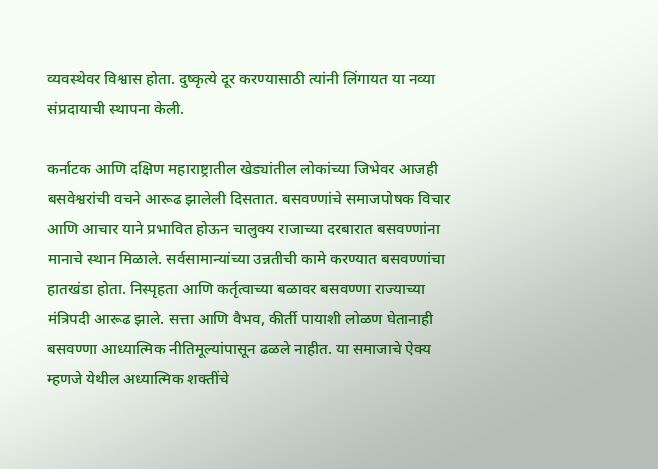व्यवस्थेवर विश्वास होता. दुष्कृत्ये दूर करण्यासाठी त्यांनी लिंगायत या नव्या संप्रदायाची स्थापना केली.

कर्नाटक आणि दक्षिण महाराष्ट्रातील खेड्यांतील लोकांच्या जिभेवर आजही बसवेश्वरांची वचने आरूढ झालेली दिसतात. बसवण्णांचे समाजपोषक विचार आणि आचार याने प्रभावित होऊन चालुक्य राजाच्या दरबारात बसवण्णांना मानाचे स्थान मिळाले. सर्वसामान्यांच्या उन्नतीची कामे करण्यात बसवण्णांचा हातखंडा होता. निस्पृहता आणि कर्तृत्वाच्या बळावर बसवण्णा राज्याच्या मंत्रिपदी आरूढ झाले. सत्ता आणि वैभव, कीर्ती पायाशी लोळण घेतानाही बसवण्णा आध्यात्मिक नीतिमूल्यांपासून ढळले नाहीत. या समाजाचे ऐक्य म्हणजे येथील अध्यात्मिक शक्तींचे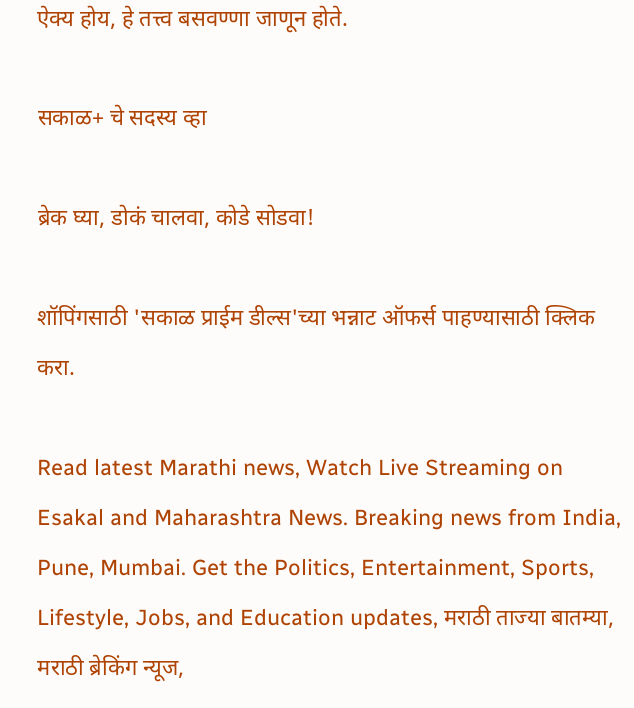ऐक्य होय, हे तत्त्व बसवण्णा जाणून होते.

सकाळ+ चे सदस्य व्हा

ब्रेक घ्या, डोकं चालवा, कोडे सोडवा!

शॉपिंगसाठी 'सकाळ प्राईम डील्स'च्या भन्नाट ऑफर्स पाहण्यासाठी क्लिक करा.

Read latest Marathi news, Watch Live Streaming on Esakal and Maharashtra News. Breaking news from India, Pune, Mumbai. Get the Politics, Entertainment, Sports, Lifestyle, Jobs, and Education updates, मराठी ताज्या बातम्या, मराठी ब्रेकिंग न्यूज,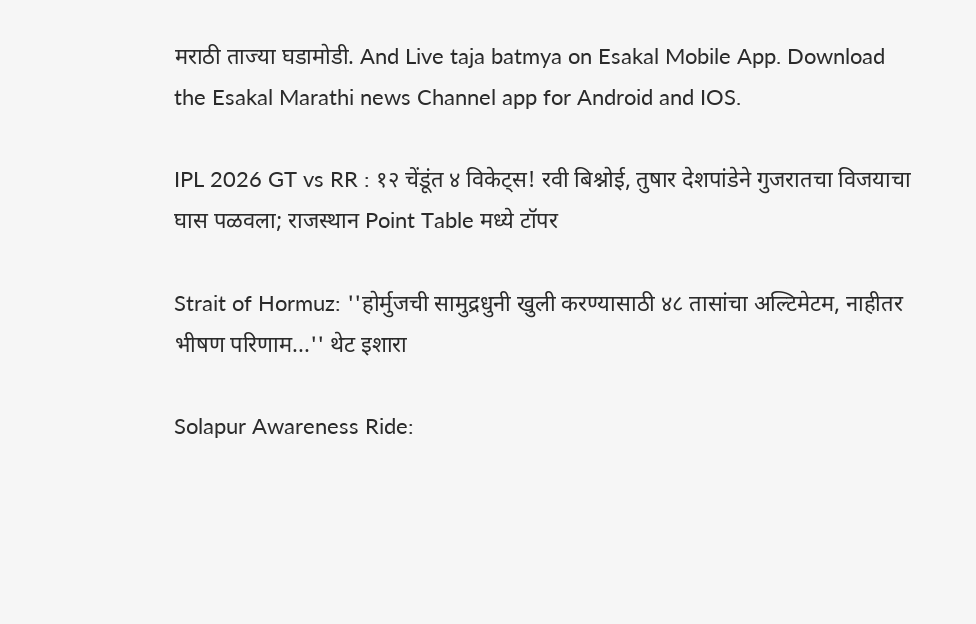मराठी ताज्या घडामोडी. And Live taja batmya on Esakal Mobile App. Download the Esakal Marathi news Channel app for Android and IOS.

IPL 2026 GT vs RR : १२ चेंडूंत ४ विकेट्स! रवी बिश्नोई, तुषार देशपांडेने गुजरातचा विजयाचा घास पळवला; राजस्थान Point Table मध्ये टॉपर

Strait of Hormuz: ''होर्मुजची सामुद्रधुनी खुली करण्यासाठी ४८ तासांचा अल्टिमेटम, नाहीतर भीषण परिणाम...'' थेट इशारा

Solapur Awareness Ride: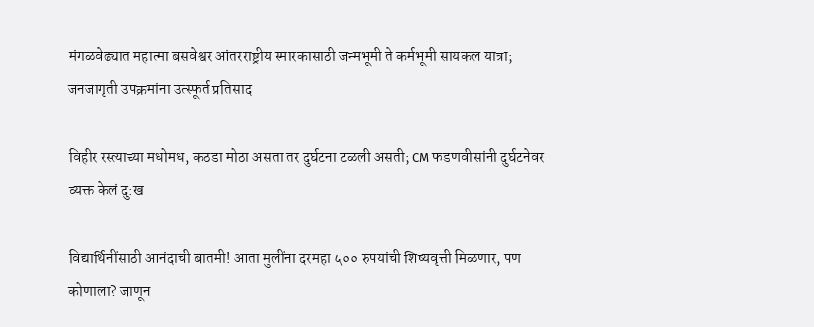मंगळवेढ्यात महात्मा बसवेश्वर आंतरराष्ट्रीय स्मारकासाठी जन्मभूमी ते कर्मभूमी सायकल यात्रा; जनजागृती उपक्रमांना उत्स्फूर्त प्रतिसाद

विहीर रस्त्याच्या मधोमध, कठडा मोठा असता तर दुर्घटना टळली असती; CM फडणवीसांनी दुर्घटनेवर व्यक्त केलं दु:ख

विद्यार्थिनींसाठी आनंदाची बातमी! आता मुलींना दरमहा ५०० रुपयांची शिष्यवृत्ती मिळणार, पण कोणाला? जाणून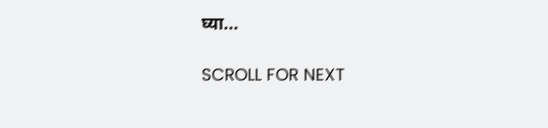घ्या...

SCROLL FOR NEXT